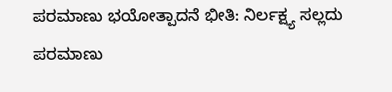ಪರಮಾಣು ಭಯೋತ್ಪಾದನೆ ಭೀತಿ: ನಿರ್ಲಕ್ಷ್ಯ ಸಲ್ಲದು ಪರಮಾಣು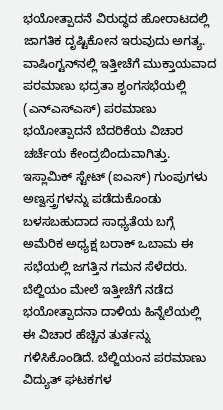ಭಯೋತ್ಪಾದನೆ ವಿರುದ್ಧದ ಹೋರಾಟದಲ್ಲಿ ಜಾಗತಿಕ ದೃಷ್ಟಿಕೋನ ಇರುವುದು ಅಗತ್ಯ. ವಾಷಿಂಗ್ಟನ್‌ನಲ್ಲಿ ಇತ್ತೀಚೆಗೆ ಮುಕ್ತಾಯವಾದ ಪರಮಾಣು ಭದ್ರತಾ ಶೃಂಗಸಭೆಯಲ್ಲಿ (ಎನ್‌ಎಸ್‌ಎಸ್) ಪರಮಾಣು ಭಯೋತ್ಪಾದನೆ ಬೆದರಿಕೆಯ ವಿಚಾರ ಚರ್ಚೆಯ ಕೇಂದ್ರಬಿಂದುವಾಗಿತ್ತು. ಇಸ್ಲಾಮಿಕ್ ಸ್ಟೇಟ್ (ಐಎಸ್) ಗುಂಪುಗಳು ಅಣ್ವಸ್ತ್ರಗಳನ್ನು ಪಡೆದುಕೊಂಡು ಬಳಸಬಹುದಾದ ಸಾಧ್ಯತೆಯ ಬಗ್ಗೆ ಅಮೆರಿಕ ಅಧ್ಯಕ್ಷ ಬರಾಕ್ ಒಬಾಮ ಈ ಸಭೆಯಲ್ಲಿ ಜಗತ್ತಿನ ಗಮನ ಸೆಳೆದರು. ಬೆಲ್ಜಿಯಂ ಮೇಲೆ ಇತ್ತೀಚೆಗೆ ನಡೆದ ಭಯೋತ್ಪಾದನಾ ದಾಳಿಯ ಹಿನ್ನೆಲೆಯಲ್ಲಿ ಈ ವಿಚಾರ ಹೆಚ್ಚಿನ ತುರ್ತನ್ನು ಗಳಿಸಿಕೊಂಡಿದೆ. ಬೆಲ್ಜಿಯಂನ ಪರಮಾಣು ವಿದ್ಯುತ್ ಘಟಕಗಳ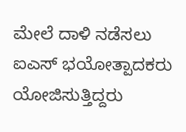ಮೇಲೆ ದಾಳಿ ನಡೆಸಲು ಐಎಸ್ ಭಯೋತ್ಪಾದಕರು ಯೋಜಿಸುತ್ತಿದ್ದರು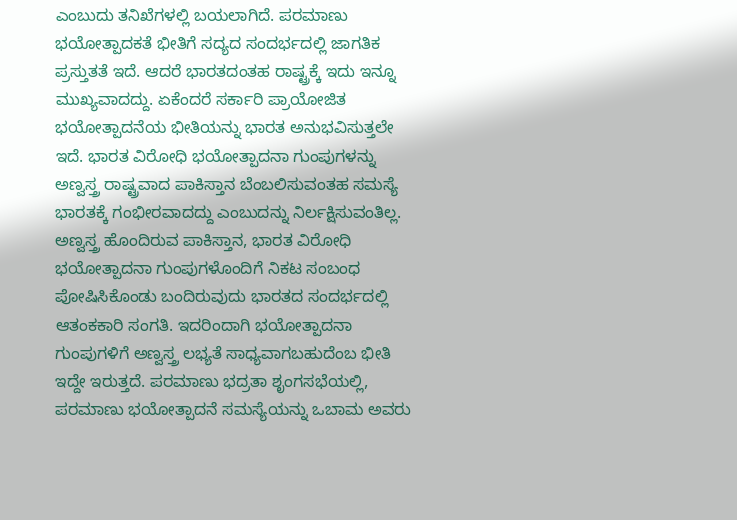ಎಂಬುದು ತನಿಖೆಗಳಲ್ಲಿ ಬಯಲಾಗಿದೆ. ಪರಮಾಣು ಭಯೋತ್ಪಾದಕತೆ ಭೀತಿಗೆ ಸದ್ಯದ ಸಂದರ್ಭದಲ್ಲಿ ಜಾಗತಿಕ ಪ್ರಸ್ತುತತೆ ಇದೆ. ಆದರೆ ಭಾರತದಂತಹ ರಾಷ್ಟ್ರಕ್ಕೆ ಇದು ಇನ್ನೂ ಮುಖ್ಯವಾದದ್ದು. ಏಕೆಂದರೆ ಸರ್ಕಾರಿ ಪ್ರಾಯೋಜಿತ ಭಯೋತ್ಪಾದನೆಯ ಭೀತಿಯನ್ನು ಭಾರತ ಅನುಭವಿಸುತ್ತಲೇ ಇದೆ. ಭಾರತ ವಿರೋಧಿ ಭಯೋತ್ಪಾದನಾ ಗುಂಪುಗಳನ್ನು ಅಣ್ವಸ್ತ್ರ ರಾಷ್ಟ್ರವಾದ ಪಾಕಿಸ್ತಾನ ಬೆಂಬಲಿಸುವಂತಹ ಸಮಸ್ಯೆ ಭಾರತಕ್ಕೆ ಗಂಭೀರವಾದದ್ದು ಎಂಬುದನ್ನು ನಿರ್ಲಕ್ಷಿಸುವಂತಿಲ್ಲ. ಅಣ್ವಸ್ತ್ರ ಹೊಂದಿರುವ ಪಾಕಿಸ್ತಾನ, ಭಾರತ ವಿರೋಧಿ ಭಯೋತ್ಪಾದನಾ ಗುಂಪುಗಳೊಂದಿಗೆ ನಿಕಟ ಸಂಬಂಧ ಪೋಷಿಸಿಕೊಂಡು ಬಂದಿರುವುದು ಭಾರತದ ಸಂದರ್ಭದಲ್ಲಿ ಆತಂಕಕಾರಿ ಸಂಗತಿ. ಇದರಿಂದಾಗಿ ಭಯೋತ್ಪಾದನಾ ಗುಂಪುಗಳಿಗೆ ಅಣ್ವಸ್ತ್ರ ಲಭ್ಯತೆ ಸಾಧ್ಯವಾಗಬಹುದೆಂಬ ಭೀತಿ ಇದ್ದೇ ಇರುತ್ತದೆ. ಪರಮಾಣು ಭದ್ರತಾ ಶೃಂಗಸಭೆಯಲ್ಲಿ, ಪರಮಾಣು ಭಯೋತ್ಪಾದನೆ ಸಮಸ್ಯೆಯನ್ನು ಒಬಾಮ ಅವರು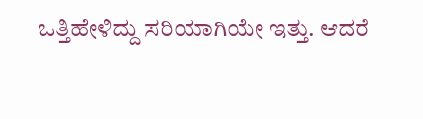ಒತ್ತಿಹೇಳಿದ್ದು ಸರಿಯಾಗಿಯೇ ಇತ್ತು. ಆದರೆ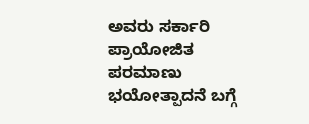ಅವರು ಸರ್ಕಾರಿ ಪ್ರಾಯೋಜಿತ ಪರಮಾಣು ಭಯೋತ್ಪಾದನೆ ಬಗ್ಗೆ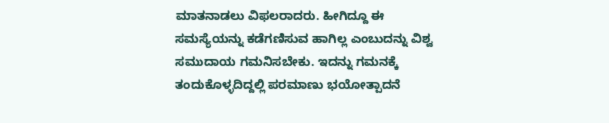ಮಾತನಾಡಲು ವಿಫಲರಾದರು. ಹೀಗಿದ್ದೂ ಈ ಸಮಸ್ಯೆಯನ್ನು ಕಡೆಗಣಿಸುವ ಹಾಗಿಲ್ಲ ಎಂಬುದನ್ನು ವಿಶ್ವ ಸಮುದಾಯ ಗಮನಿಸಬೇಕು. ಇದನ್ನು ಗಮನಕ್ಕೆ ತಂದುಕೊಳ್ಳದಿದ್ದಲ್ಲಿ ಪರಮಾಣು ಭಯೋತ್ಪಾದನೆ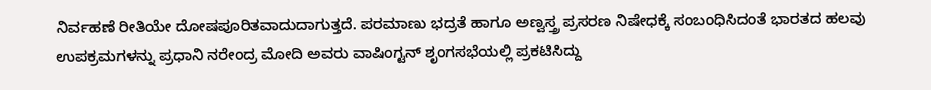ನಿರ್ವಹಣೆ ರೀತಿಯೇ ದೋಷಪೂರಿತವಾದುದಾಗುತ್ತದೆ. ಪರಮಾಣು ಭದ್ರತೆ ಹಾಗೂ ಅಣ್ವಸ್ತ್ರ ಪ್ರಸರಣ ನಿಷೇಧಕ್ಕೆ ಸಂಬಂಧಿಸಿದಂತೆ ಭಾರತದ ಹಲವು ಉಪಕ್ರಮಗಳನ್ನು ಪ್ರಧಾನಿ ನರೇಂದ್ರ ಮೋದಿ ಅವರು ವಾಷಿಂಗ್ಟನ್ ಶೃಂಗಸಭೆಯಲ್ಲಿ ಪ್ರಕಟಿಸಿದ್ದು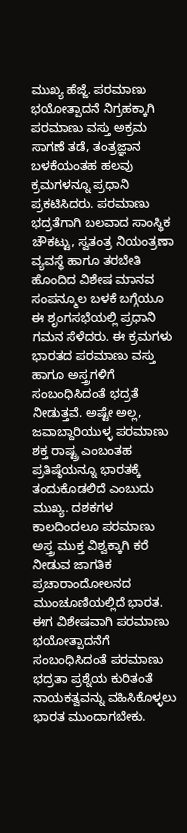ಮುಖ್ಯ ಹೆಜ್ಜೆ. ಪರಮಾಣು ಭಯೋತ್ಪಾದನೆ ನಿಗ್ರಹಕ್ಕಾಗಿ ಪರಮಾಣು ವಸ್ತು ಅಕ್ರಮ ಸಾಗಣೆ ತಡೆ, ತಂತ್ರಜ್ಞಾನ ಬಳಕೆಯಂತಹ ಹಲವು ಕ್ರಮಗಳನ್ನೂ ಪ್ರಧಾನಿ ಪ್ರಕಟಿಸಿದರು. ಪರಮಾಣು ಭದ್ರತೆಗಾಗಿ ಬಲವಾದ ಸಾಂಸ್ಥಿಕ ಚೌಕಟ್ಟು, ಸ್ವತಂತ್ರ ನಿಯಂತ್ರಣಾ ವ್ಯವಸ್ಥೆ ಹಾಗೂ ತರಬೇತಿ ಹೊಂದಿದ ವಿಶೇಷ ಮಾನವ ಸಂಪನ್ಮೂಲ ಬಳಕೆ ಬಗ್ಗೆಯೂ ಈ ಶೃಂಗಸಭೆಯಲ್ಲಿ ಪ್ರಧಾನಿ ಗಮನ ಸೆಳೆದರು. ಈ ಕ್ರಮಗಳು ಭಾರತದ ಪರಮಾಣು ವಸ್ತು ಹಾಗೂ ಅಸ್ತ್ರಗಳಿಗೆ ಸಂಬಂಧಿಸಿದಂತೆ ಭದ್ರತೆ ನೀಡುತ್ತವೆ. ಅಷ್ಟೇ ಅಲ್ಲ, ಜವಾಬ್ದಾರಿಯುಳ್ಳ ಪರಮಾಣು ಶಕ್ತ ರಾಷ್ಟ್ರ ಎಂಬಂತಹ ಪ್ರತಿಷ್ಠೆಯನ್ನೂ ಭಾರತಕ್ಕೆ ತಂದುಕೊಡಲಿದೆ ಎಂಬುದು ಮುಖ್ಯ. ದಶಕಗಳ ಕಾಲದಿಂದಲೂ ಪರಮಾಣು ಅಸ್ತ್ರ ಮುಕ್ತ ವಿಶ್ವಕ್ಕಾಗಿ ಕರೆ ನೀಡುವ ಜಾಗತಿಕ ಪ್ರಚಾರಾಂದೋಲನದ ಮುಂಚೂಣಿಯಲ್ಲಿದೆ ಭಾರತ. ಈಗ ವಿಶೇಷವಾಗಿ ಪರಮಾಣು ಭಯೋತ್ಪಾದನೆಗೆ ಸಂಬಂಧಿಸಿದಂತೆ ಪರಮಾಣು ಭದ್ರತಾ ಪ್ರಶ್ನೆಯ ಕುರಿತಂತೆ ನಾಯಕತ್ವವನ್ನು ವಹಿಸಿಕೊಳ್ಳಲು ಭಾರತ ಮುಂದಾಗಬೇಕು.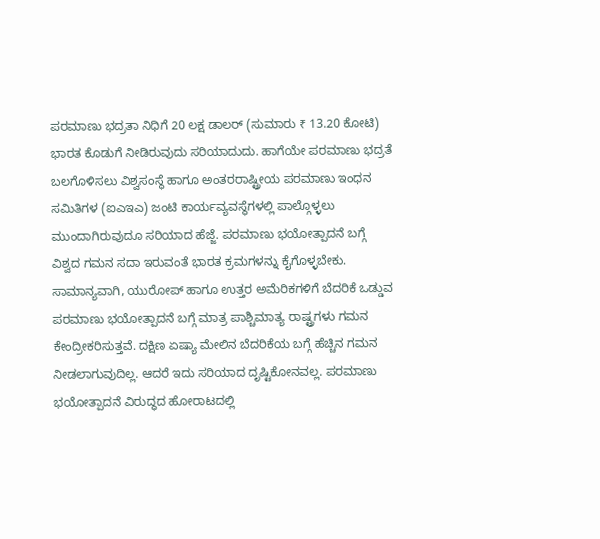ಪರಮಾಣು ಭದ್ರತಾ ನಿಧಿಗೆ 20 ಲಕ್ಷ ಡಾಲರ್ (ಸುಮಾರು ₹ 13.20 ಕೋಟಿ) ಭಾರತ ಕೊಡುಗೆ ನೀಡಿರುವುದು ಸರಿಯಾದುದು. ಹಾಗೆಯೇ ಪರಮಾಣು ಭದ್ರತೆ ಬಲಗೊಳಿಸಲು ವಿಶ್ವಸಂಸ್ಥೆ ಹಾಗೂ ಅಂತರರಾಷ್ಟ್ರೀಯ ಪರಮಾಣು ಇಂಧನ ಸಮಿತಿಗಳ (ಐಎಇಎ) ಜಂಟಿ ಕಾರ್ಯವ್ಯವಸ್ಥೆಗಳಲ್ಲಿ ಪಾಲ್ಗೊಳ್ಳಲು ಮುಂದಾಗಿರುವುದೂ ಸರಿಯಾದ ಹೆಜ್ಜೆ. ಪರಮಾಣು ಭಯೋತ್ಪಾದನೆ ಬಗ್ಗೆ ವಿಶ್ವದ ಗಮನ ಸದಾ ಇರುವಂತೆ ಭಾರತ ಕ್ರಮಗಳನ್ನು ಕೈಗೊಳ್ಳಬೇಕು. ಸಾಮಾನ್ಯವಾಗಿ, ಯುರೋಪ್ ಹಾಗೂ ಉತ್ತರ ಅಮೆರಿಕಗಳಿಗೆ ಬೆದರಿಕೆ ಒಡ್ಡುವ ಪರಮಾಣು ಭಯೋತ್ಪಾದನೆ ಬಗ್ಗೆ ಮಾತ್ರ ಪಾಶ್ಚಿಮಾತ್ಯ ರಾಷ್ಟ್ರಗಳು ಗಮನ ಕೇಂದ್ರೀಕರಿಸುತ್ತವೆ. ದಕ್ಷಿಣ ಏಷ್ಯಾ ಮೇಲಿನ ಬೆದರಿಕೆಯ ಬಗ್ಗೆ ಹೆಚ್ಚಿನ ಗಮನ ನೀಡಲಾಗುವುದಿಲ್ಲ. ಆದರೆ ಇದು ಸರಿಯಾದ ದೃಷ್ಟಿಕೋನವಲ್ಲ. ಪರಮಾಣು ಭಯೋತ್ಪಾದನೆ ವಿರುದ್ಧದ ಹೋರಾಟದಲ್ಲಿ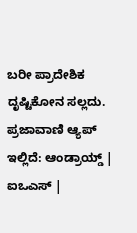ಬರೀ ಪ್ರಾದೇಶಿಕ ದೃಷ್ಟಿಕೋನ ಸಲ್ಲದು. ಪ್ರಜಾವಾಣಿ ಆ್ಯಪ್ ಇಲ್ಲಿದೆ: ಆಂಡ್ರಾಯ್ಡ್ | ಐಒಎಸ್ |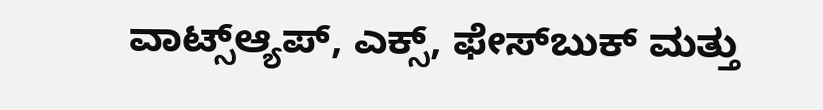ವಾಟ್ಸ್ಆ್ಯಪ್, ಎಕ್ಸ್, ಫೇಸ್‌ಬುಕ್ ಮತ್ತು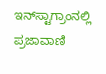ಇನ್‌ಸ್ಟಾಗ್ರಾಂನಲ್ಲಿ ಪ್ರಜಾವಾಣಿ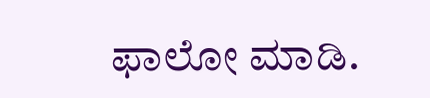ಫಾಲೋ ಮಾಡಿ.